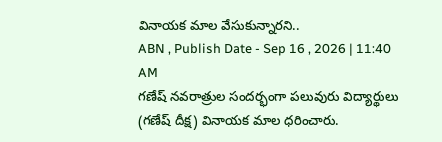వినాయక మాల వేసుకున్నారని..
ABN , Publish Date - Sep 16 , 2026 | 11:40 AM
గణేష్ నవరాత్రుల సందర్భంగా పలువురు విద్యార్థులు (గణేష్ దీక్ష) వినాయక మాల ధరించారు.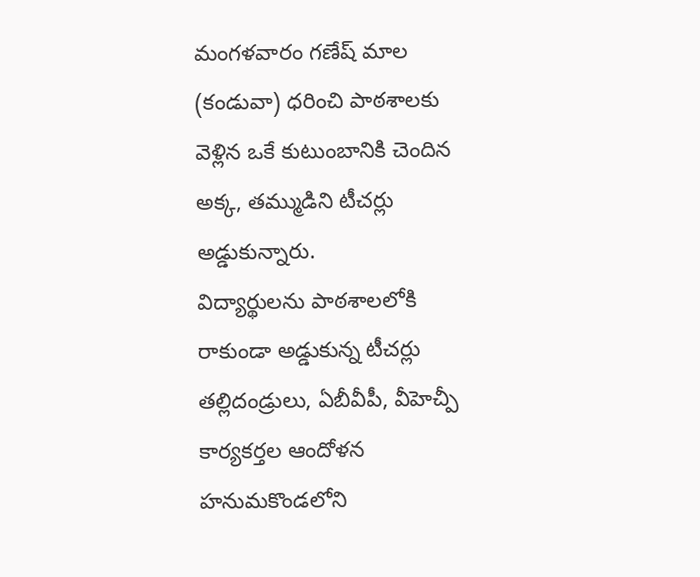మంగళవారం గణేష్ మాల (కండువా) ధరించి పాఠశాలకు వెళ్లిన ఒకే కుటుంబానికి చెందిన అక్క, తమ్ముడిని టీచర్లు అడ్డుకున్నారు.
విద్యార్థులను పాఠశాలలోకి రాకుండా అడ్డుకున్న టీచర్లు
తల్లిదండ్రులు, ఏబీవీపీ, వీహెచ్పీ కార్యకర్తల ఆందోళన
హనుమకొండలోని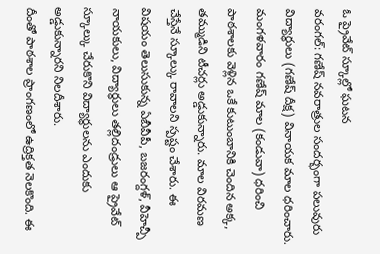ఓ ప్రైవేట్ స్కూల్లో ఘటన
వరంగల్: గణేష్ నవరాత్రుల సందర్భంగా పలువురు విద్యార్థులు (గణేష్ దీక్ష) వినాయక మాల ధరించారు. మంగళవారం గణేష్ మాల (కండువా) ధరించి పాఠశాలకు వెళ్లిన ఒకే కుటుంబానికి చెందిన అక్క, తమ్ముడిని టీచర్లు అడ్డుకున్నారు. మాల విరమణ చేస్తేనే స్కూల్కు రావాలని స్పష్టం చేశారు. ఈ విషయం తెలుసుకున్న ఏబీవీపీ, బజరంగ్దళ్, వీహెచ్పీ నాయకులు, విద్యార్థులు తల్లిదండ్రులు ఆ ప్రైవేట్ స్కూల్కు చేరుకొని విద్యార్థులను ఎందుకు అడ్డుకున్నారని నిలదీశారు.
దీంతో పాఠశాల ప్రాంగణంలో ఉద్రిక్తత నెలకొంది. ఈ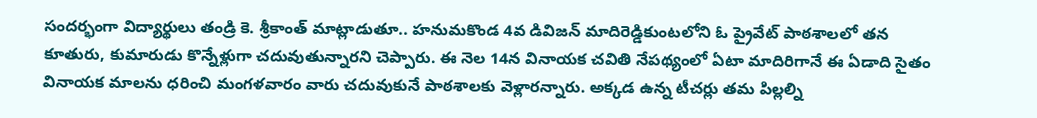సందర్భంగా విద్యార్థులు తండ్రి కె. శ్రీకాంత్ మాట్లాడుతూ.. హనుమకొండ 4వ డివిజన్ మాదిరెడ్డికుంటలోని ఓ ప్రైవేట్ పాఠశాలలో తన కూతురు, కుమారుడు కొన్నేళ్లుగా చదువుతున్నారని చెప్పారు. ఈ నెల 14న వినాయక చవితి నేపథ్యంలో ఏటా మాదిరిగానే ఈ ఏడాది సైతం వినాయక మాలను ధరించి మంగళవారం వారు చదువుకునే పాఠశాలకు వెళ్లారన్నారు. అక్కడ ఉన్న టీచర్లు తమ పిల్లల్ని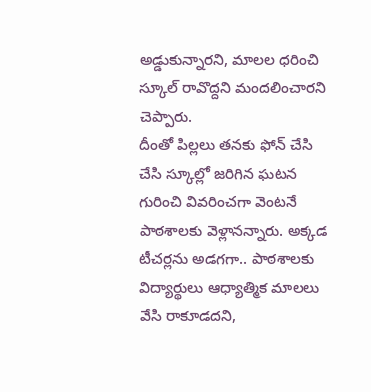అడ్డుకున్నారని, మాలల ధరించి స్కూల్ రావొద్దని మందలించారని చెప్పారు.
దీంతో పిల్లలు తనకు ఫోన్ చేసి చేసి స్కూల్లో జరిగిన ఘటన గురించి వివరించగా వెంటనే పాఠశాలకు వెళ్లానన్నారు. అక్కడ టీచర్లను అడగగా.. పాఠశాలకు విద్యార్థులు ఆధ్యాత్మిక మాలలు వేసి రాకూడదని,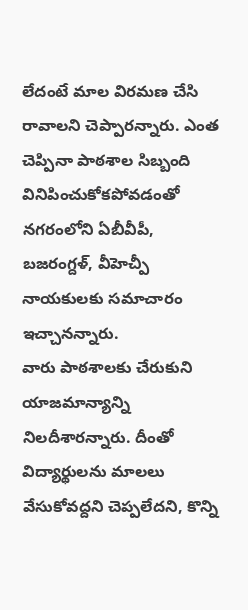లేదంటే మాల విరమణ చేసి రావాలని చెప్పారన్నారు. ఎంత చెప్పినా పాఠశాల సిబ్బంది వినిపించుకోకపోవడంతో నగరంలోని ఏబీవీపీ, బజరంగ్దళ్, వీహెచ్పీ నాయకులకు సమాచారం ఇచ్చానన్నారు.
వారు పాఠశాలకు చేరుకుని యాజమాన్యాన్ని నిలదీశారన్నారు. దీంతో విద్యార్థులను మాలలు వేసుకోవద్దని చెప్పలేదని, కొన్ని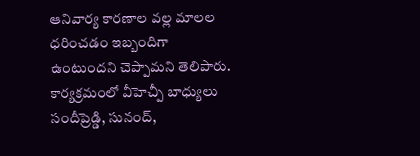ఆనివార్య కారణాల వల్ల మాలల ధరించడం ఇబ్బందిగా ఉంటుందని చెప్పామని తెలిపారు. కార్యక్రమంలో వీహెచ్పీ బాధ్యులు సందీప్రెడ్డి, సునంద్,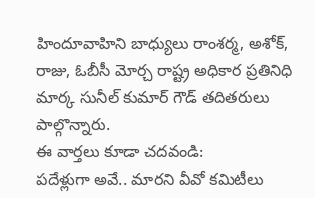హిందూవాహిని బాధ్యులు రాంశర్మ, అశోక్, రాజు, ఓబీసీ మోర్చ రాష్ట్ర అధికార ప్రతినిధి మార్క సునీల్ కుమార్ గౌడ్ తదితరులు పాల్గొన్నారు.
ఈ వార్తలు కూడా చదవండి:
పదేళ్లుగా అవే.. మారని వీవో కమిటీలు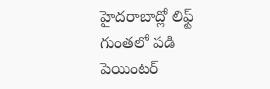హైదరాబాద్లో లిఫ్ట్ గుంతలో పడి పెయింటర్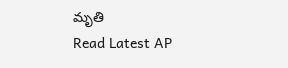మృతి
Read Latest AP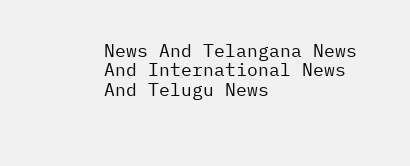News And Telangana News And International News And Telugu News